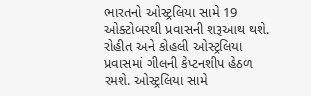ભારતનો ઓસ્ટ્રલિયા સામે 19 ઓક્ટોબરથી પ્રવાસની શરૂઆથ થશે. રોહીત અને કોહલી ઓસ્ટ્રલિયા પ્રવાસમાં ગીલની કેપ્ટનશીપ હેઠળ રમશે. ઓસ્ટ્રલિયા સામે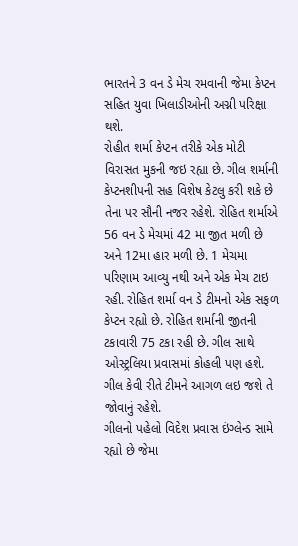ભારતને 3 વન ડે મેચ રમવાની જેમા કેપ્ટન સહિત યુવા ખિલાડીઓની અગ્ની પરિક્ષા થશે.
રોહીત શર્મા કેપ્ટન તરીકે એક મોટી વિરાસત મુકની જઇ રહ્યા છે. ગીલ શર્માની કેપ્ટનશીપની સહ વિશેષ કેટલુ કરી શકે છે તેના પર સૌની નજર રહેશે. રોહિત શર્માએ 56 વન ડે મેચમાં 42 મા જીત મળી છે અને 12મા હાર મળી છે. 1 મેચમા પરિણામ આવ્યુ નથી અને એક મેચ ટાઇ રહી. રોહિત શર્મા વન ડે ટીમનો એક સફળ કેપ્ટન રહ્યો છે. રોહિત શર્માની જીતની ટકાવારી 75 ટકા રહી છે. ગીલ સાથે ઓસ્ટ્રલિયા પ્રવાસમાં કોહલી પણ હશે. ગીલ કેવી રીતે ટીમને આગળ લઇ જશે તે જોવાનું રહેશે.
ગીલનો પહેલો વિદેશ પ્રવાસ ઇંગ્લેન્ડ સામે રહ્યો છે જેમા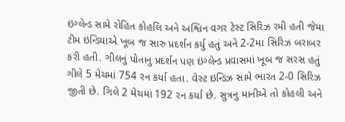ઇંગ્લેન્ડ સામે રોહિત કોહલિ અને અશ્વિન વગર ટેસ્ટ સિરિઝ રમી હતી જેમા ટીમ ઇન્ડિયાએ ખૂબ જ સારુ પ્રદર્શન કર્યુ હતું અને 2-2મા સિરિઝ બરાબર કરી હતી. ગીલનું પોતાનુ પ્રદર્શન પણ ઇંગ્લેન્ડ પ્રવાસમાં ખૂબ જ સરસ હતું ગીલે 5 મેચમાં 754 રન કર્યા હતા. વેસ્ટ ઇન્ડિઝ સામે ભારત 2-0 સિરિઝ જીતી છે. ગિલે 2 મેચમાં 192 રન કર્યા છે. સુત્રનુ માનીએ તો કોહલી અને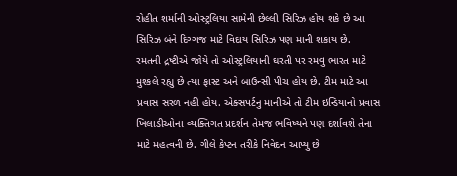રોહીત શર્માની ઓસ્ટ્રલિયા સામેની છેલ્લી સિરિઝ હોય શકે છે આ સિરિઝ બંને દિગ્ગજ માટે વિદાય સિરિઝ પણ માની શકાય છે.
રમતની દ્રષ્ટીએ જોયે તો ઓસ્ટ્રલિયાની ઘરતી પર રમવુ ભારત માટે મુશ્કલે રહ્યુ છે ત્યા ફાસ્ટ અને બાઉન્સી પીચ હોય છે. ટીમ માટે આ પ્રવાસ સરળ નહી હોય. એક્સપર્ટનુ માનીએ તો ટીમ ઇન્ડિયાનો પ્રવાસ ખિલાડીઓના વ્યક્તિગત પ્રદર્શન તેમજ ભવિષ્યને પણ દર્શાવશે તેના માટે મહત્વની છે. ગીલે કેપ્ટન તરીકે નિવેદન આપ્યુ છે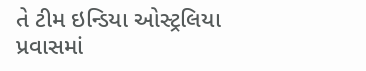તે ટીમ ઇન્ડિયા ઓસ્ટ્રલિયા પ્રવાસમાં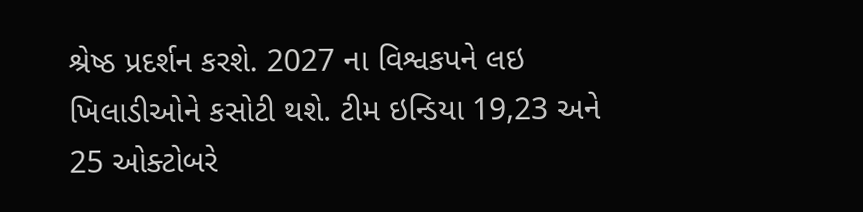શ્રેષ્ઠ પ્રદર્શન કરશે. 2027 ના વિશ્વકપને લઇ ખિલાડીઓને કસોટી થશે. ટીમ ઇન્ડિયા 19,23 અને 25 ઓક્ટોબરે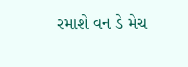રમાશે વન ડે મેચ